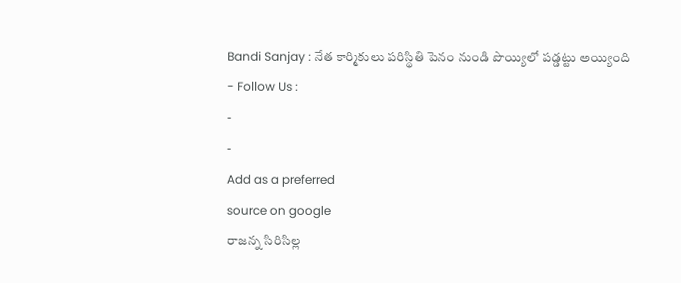Bandi Sanjay : నేత కార్మికులు పరిస్థితి పెనం నుండి పొయ్యిలో పడ్డట్టు అయ్యింది
- Follow Us :
-
-
Add as a preferred
source on google
రాజన్న సిరిసిల్ల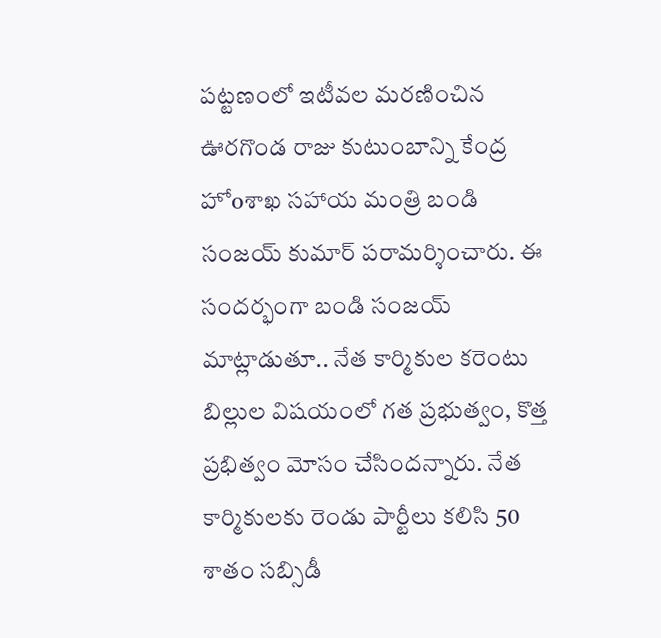పట్టణంలో ఇటీవల మరణించిన ఊరగొండ రాజు కుటుంబాన్ని కేంద్ర హోoశాఖ సహాయ మంత్రి బండి సంజయ్ కుమార్ పరామర్శించారు. ఈ సందర్భంగా బండి సంజయ్ మాట్లాడుతూ.. నేత కార్మికుల కరెంటు బిల్లుల విషయంలో గత ప్రభుత్వం, కొత్త ప్రభిత్వం మోసం చేసిందన్నారు. నేత కార్మికులకు రెండు పార్టీలు కలిసి 50 శాతం సబ్సిడీ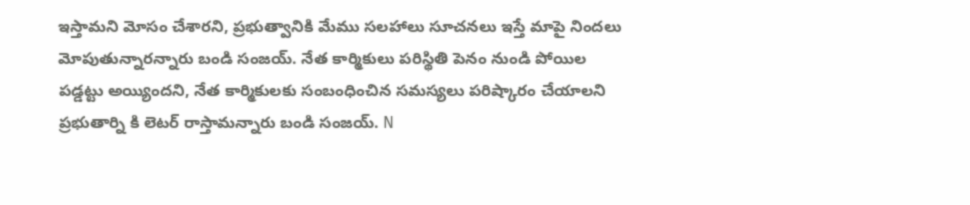ఇస్తామని మోసం చేశారని, ప్రభుత్వానికి మేము సలహాలు సూచనలు ఇస్తే మాపై నిందలు మోపుతున్నారన్నారు బండి సంజయ్. నేత కార్మికులు పరిస్థితి పెనం నుండి పోయిల పడ్డట్టు అయ్యిందని, నేత కార్మికులకు సంబంధించిన సమస్యలు పరిష్కారం చేయాలని ప్రభుతార్ని కి లెటర్ రాస్తామన్నారు బండి సంజయ్. N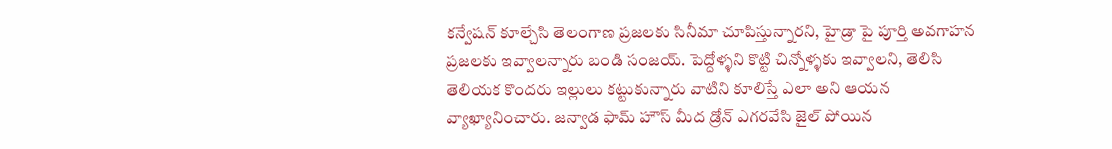కన్వేషన్ కూల్చేసి తెలంగాణ ప్రజలకు సినీమా చూపిస్తున్నారని, హైడ్రా పై పూర్తి అవగాహన ప్రజలకు ఇవ్వాలన్నారు బండి సంజయ్. పెద్దోళ్ళని కొట్టి చిన్నోళ్ళకు ఇవ్వాలని, తెలిసి తెలియక కొందరు ఇల్లులు కట్టుకున్నారు వాటిని కూలిస్తే ఎలా అని ఆయన వ్యాఖ్యానించారు. జన్వాడ ఫామ్ హౌస్ మీద డ్రోన్ ఎగరవేసి జైల్ పోయిన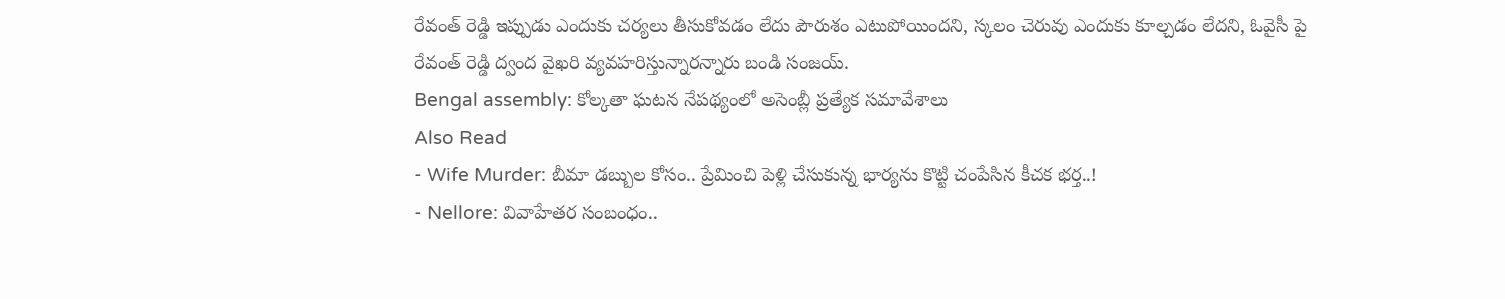రేవంత్ రెడ్డి ఇప్పుడు ఎందుకు చర్యలు తీసుకోవడం లేదు పౌరుశం ఎటుపోయిందని, స్కలం చెరువు ఎందుకు కూల్చడం లేదని, ఓవైసీ పై రేవంత్ రెడ్డి ద్వంద వైఖరి వ్యవహరిస్తున్నారన్నారు బండి సంజయ్.
Bengal assembly: కోల్కతా ఘటన నేపథ్యంలో అసెంబ్లీ ప్రత్యేక సమావేశాలు
Also Read
- Wife Murder: బీమా డబ్బుల కోసం.. ప్రేమించి పెళ్లి చేసుకున్న భార్యను కొట్టి చంపేసిన కీచక భర్త..!
- Nellore: వివాహేతర సంబంధం..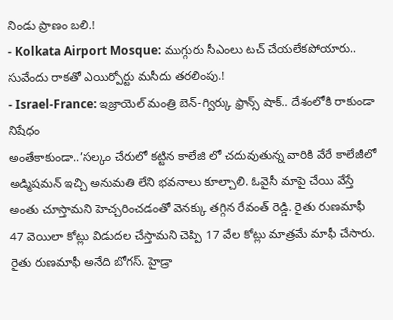నిండు ప్రాణం బలి.!
- Kolkata Airport Mosque: ముగ్గురు సీఎంలు టచ్ చేయలేకపోయారు.. సువేందు రాకతో ఎయిర్పోర్టు మసీదు తరలింపు.!
- Israel-France: ఇజ్రాయెల్ మంత్రి బెన్-గ్విర్కు ఫ్రాన్స్ షాక్.. దేశంలోకి రాకుండా నిషేధం
అంతేకాకుండా..’సల్కం చేరులో కట్టిన కాలేజి లో చదువుతున్న వారికి వేరే కాలేజీలో అడ్మిషమన్ ఇచ్చి అనుమతి లేని భవనాలు కూల్చాలి. ఓవైసీ మాపై చేయి వేస్తే అంతు చూస్తామని హెచ్చరించడంతో వెనక్కు తగ్గిన రేవంత్ రెడ్డి. రైతు రుణమాఫీ 47 వెయిలా కోట్లు విడుదల చేస్తామని చెప్పి 17 వేల కోట్లు మాత్రమే మాఫీ చేసారు. రైతు రుణమాఫీ అనేది బోగస్. హైడ్రా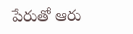పేరుతో ఆరు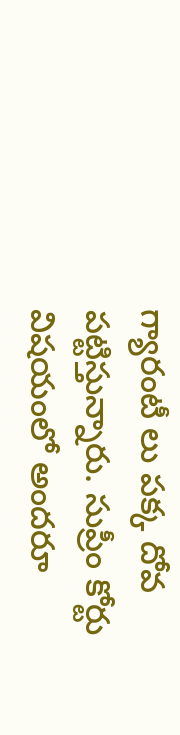గ్యారంటీ లు పక్క దోవ పట్టిస్తున్నారు. సుప్రీం కోర్టు విషయంలో అందరూ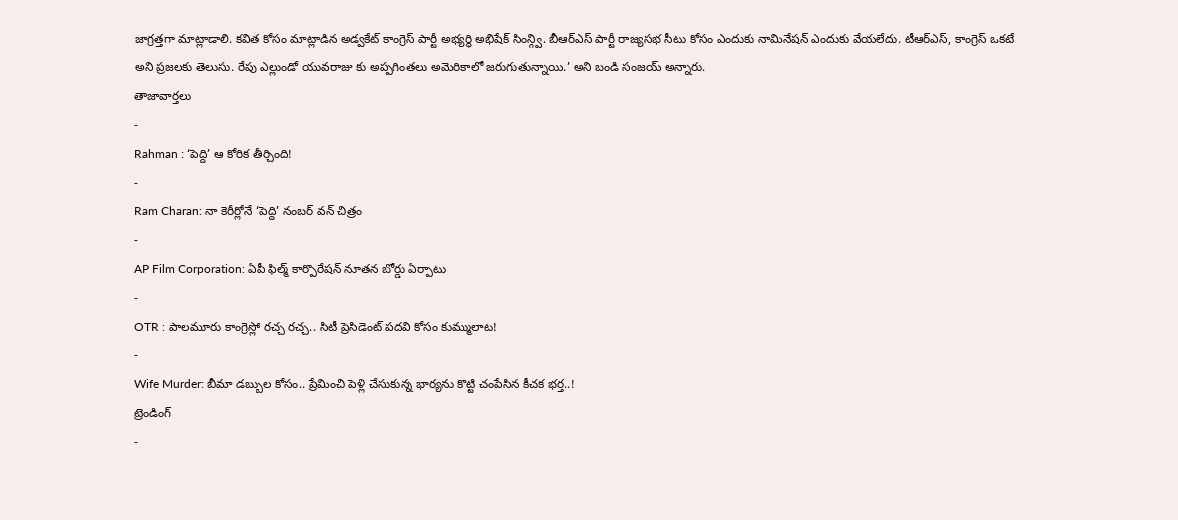జాగ్రత్తగా మాట్లాడాలి. కవిత కోసం మాట్లాడిన అడ్వకేట్ కాంగ్రెస్ పార్టీ అభ్యర్థి అభిషేక్ సింన్గ్వి. బీఆర్ఎస్ పార్టీ రాజ్యసభ సీటు కోసం ఎందుకు నామినేషన్ ఎందుకు వేయలేదు. టీఆర్ఎస్, కాంగ్రెస్ ఒకటే అని ప్రజలకు తెలుసు. రేపు ఎల్లుండో యువరాజు కు అప్పగింతలు అమెరికాలో జరుగుతున్నాయి.’ అని బండి సంజయ్ అన్నారు.
తాజావార్తలు
-
Rahman : ‘పెద్ది’ ఆ కోరిక తీర్చింది!
-
Ram Charan: నా కెరీర్లోనే ‘పెద్ది’ నంబర్ వన్ చిత్రం
-
AP Film Corporation: ఏపీ ఫిల్మ్ కార్పొరేషన్ నూతన బోర్డు ఏర్పాటు
-
OTR : పాలమూరు కాంగ్రెస్లో రచ్చ రచ్చ.. సిటీ ప్రెసిడెంట్ పదవి కోసం కుమ్ములాట!
-
Wife Murder: బీమా డబ్బుల కోసం.. ప్రేమించి పెళ్లి చేసుకున్న భార్యను కొట్టి చంపేసిన కీచక భర్త..!
ట్రెండింగ్
-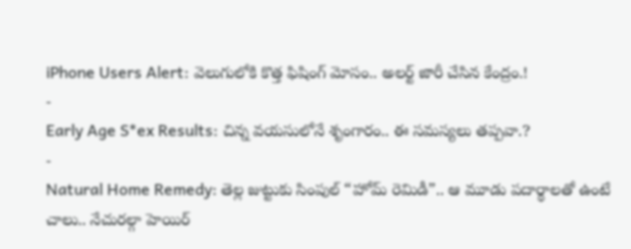iPhone Users Alert: వెలుగులోకి కొత్త ఫిషింగ్ మోసం.. అలర్ట్ జారీ చేసిన కేంద్రం.!
-
Early Age S*ex Results: చిన్న వయసులోనే శృంగారం.. ఈ సమస్యలు తప్పవా.?
-
Natural Home Remedy: తెల్ల జుట్టుకు సింపుల్ “హోమ్ రెమిడీ”.. ఆ మూడు పదార్థాలతో ఉంటే చాలు.. నేచురల్గా హెయిర్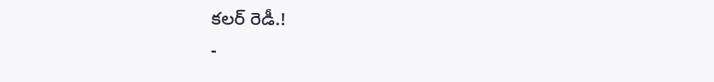కలర్ రెడీ.!
-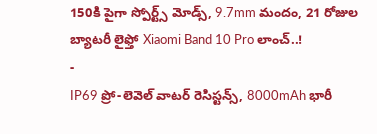150కి పైగా స్పోర్ట్స్ మోడ్స్, 9.7mm మందం, 21 రోజుల బ్యాటరీ లైఫ్తో Xiaomi Band 10 Pro లాంచ్..!
-
IP69 ప్రో-లెవెల్ వాటర్ రెసిస్టన్స్, 8000mAh భారీ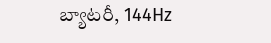బ్యాటరీ, 144Hz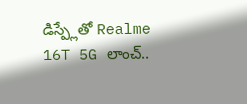డిస్ప్లేతో Realme 16T 5G లాంచ్..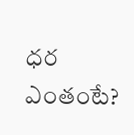ధర ఎంతంటే?